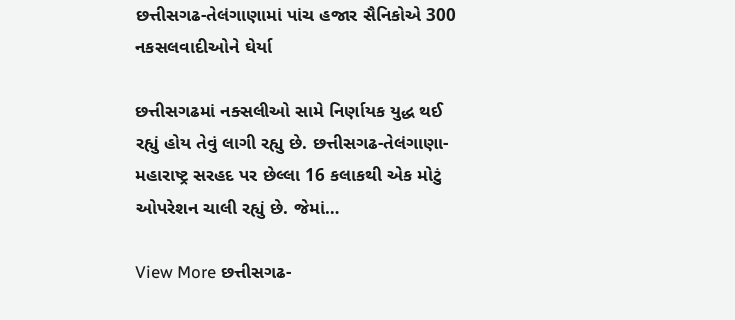છત્તીસગઢ-તેલંગાણામાં પાંચ હજાર સૈનિકોએ 300 નકસલવાદીઓને ઘેર્યા

છત્તીસગઢમાં નક્સલીઓ સામે નિર્ણાયક યુદ્ધ થઈ રહ્યું હોય તેવું લાગી રહ્યુ છે. છત્તીસગઢ-તેલંગાણા-મહારાષ્ટ્ર સરહદ પર છેલ્લા 16 કલાકથી એક મોટું ઓપરેશન ચાલી રહ્યું છે. જેમાં…

View More છત્તીસગઢ-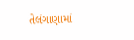તેલંગાણામાં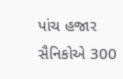પાંચ હજાર સૈનિકોએ 300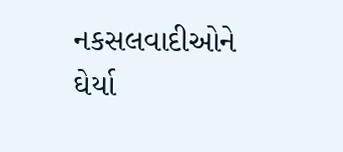નકસલવાદીઓને ઘેર્યા